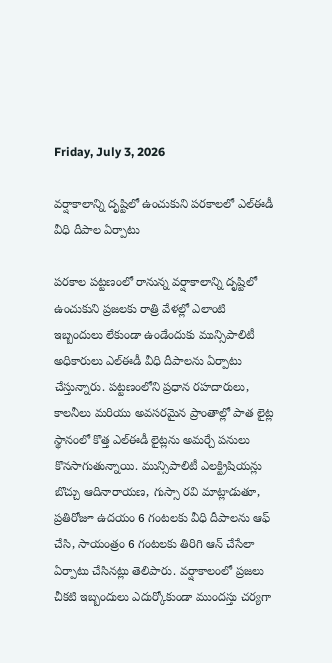Friday, July 3, 2026

వర్షాకాలాన్ని దృష్టిలో ఉంచుకుని పరకాలలో ఎల్ఈడీ వీధి దీపాల ఏర్పాటు

పరకాల పట్టణంలో రానున్న వర్షాకాలాన్ని దృష్టిలో ఉంచుకుని ప్రజలకు రాత్రి వేళల్లో ఎలాంటి ఇబ్బందులు లేకుండా ఉండేందుకు మున్సిపాలిటీ అధికారులు ఎల్ఈడీ వీధి దీపాలను ఏర్పాటు చేస్తున్నారు. పట్టణంలోని ప్రధాన రహదారులు, కాలనీలు మరియు అవసరమైన ప్రాంతాల్లో పాత లైట్ల స్థానంలో కొత్త ఎల్ఈడీ లైట్లను అమర్చే పనులు కొనసాగుతున్నాయి. మున్సిపాలిటీ ఎలక్ట్రిషియన్లు బొచ్చు ఆదినారాయణ, గుస్సా రవి మాట్లాడుతూ, ప్రతిరోజూ ఉదయం 6 గంటలకు వీధి దీపాలను ఆఫ్ చేసి, సాయంత్రం 6 గంటలకు తిరిగి ఆన్ చేసేలా ఏర్పాటు చేసినట్లు తెలిపారు. వర్షాకాలంలో ప్రజలు చీకటి ఇబ్బందులు ఎదుర్కోకుండా ముందస్తు చర్యగా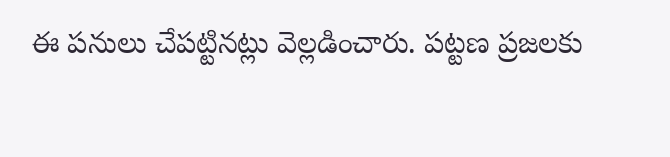ఈ పనులు చేపట్టినట్లు వెల్లడించారు. పట్టణ ప్రజలకు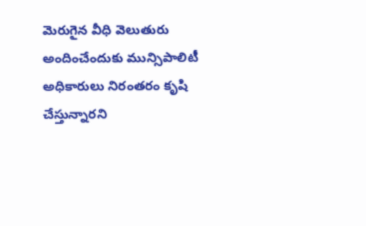మెరుగైన వీధి వెలుతురు అందించేందుకు మున్సిపాలిటీ అధికారులు నిరంతరం కృషి చేస్తున్నారని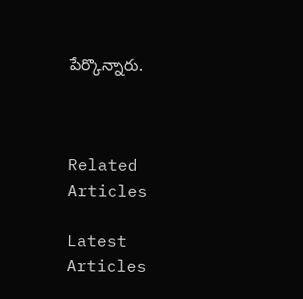పేర్కొన్నారు.



Related Articles

Latest Articles